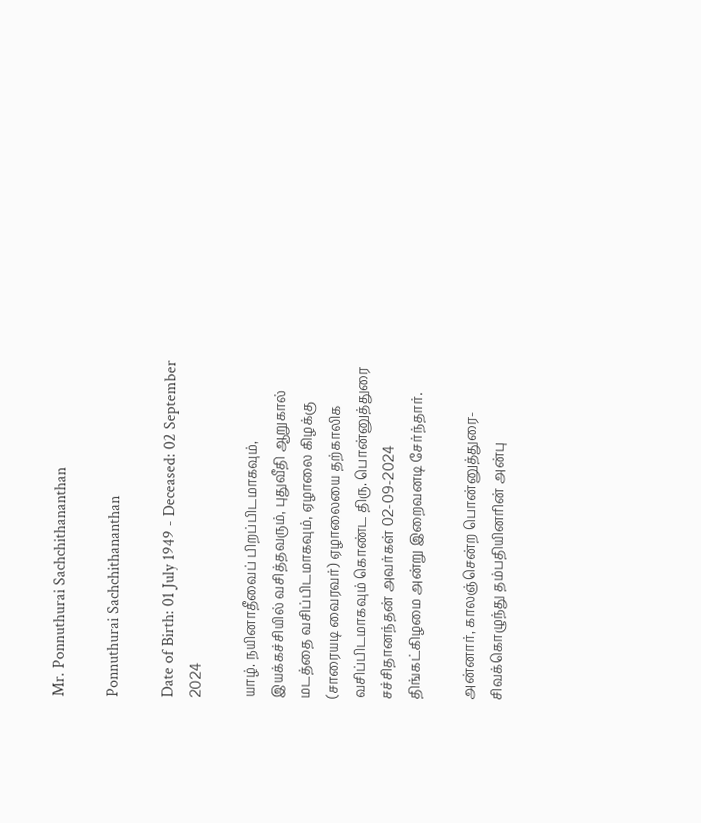Mr. Ponnuthurai Sachchithananthan

Ponnuthurai Sachchithananthan

Date of Birth: 01 July 1949 - Deceased: 02 September 2024

யாழ். நயினாதீவைப் பிறப்பிடமாகவும், இயக்கச்சியில் வசித்தவரும், புதுவீதி ஆறுகால் மடத்தை வசிப்பிடமாகவும், ஏழாலை கிழக்கு (சாரையடி வைரவர்) ஏழாலையை தற்காலிக வசிப்பிடமாகவும் கொண்ட திரு. பொன்னுத்துரை சச்சிதானந்தன் அவர்கள் 02-09-2024 திங்கட்கிழமை அன்று இறைவனடி சேர்ந்தார்.

அன்னார், காலஞ்சென்ற பொன்னுத்துரை-சிவக்கொழுந்து தம்பதியினரின் அன்பு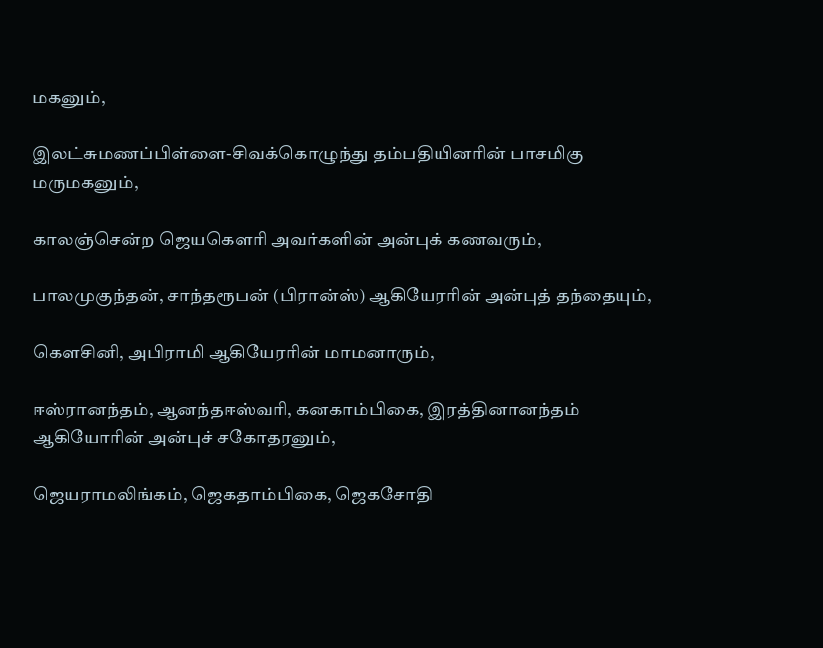மகனும்,

இலட்சுமணப்பிள்ளை-சிவக்கொழுந்து தம்பதியினரின் பாசமிகு மருமகனும்,

காலஞ்சென்ற ஜெயகௌரி அவர்களின் அன்புக் கணவரும்,

பாலமுகுந்தன், சாந்தரூபன் (பிரான்ஸ்) ஆகியேராின் அன்புத் தந்தையும்,

கௌசினி, அபிராமி ஆகியேராின் மாமனாரும்,

ஈஸ்ரானந்தம், ஆனந்தஈஸ்வரி, கனகாம்பிகை, இரத்தினானந்தம் ஆகியோரின் அன்புச் சகோதரனும்,

ஜெயராமலிங்கம், ஜெகதாம்பிகை, ஜெகசோதி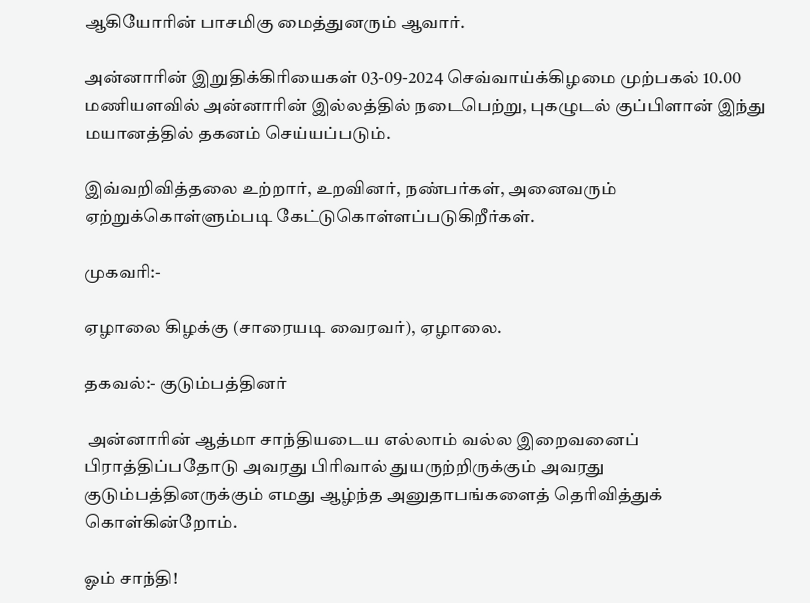ஆகியோரின் பாசமிகு மைத்துனரும் ஆவார்.

அன்னாரின் இறுதிக்கிரியைகள் 03-09-2024 செவ்வாய்க்கிழமை முற்பகல் 10.00 மணியளவில் அன்னாரின் இல்லத்தில் நடைபெற்று, புகழுடல் குப்பிளான் இந்து மயானத்தில் தகனம் செய்யப்படும்.

இவ்வறிவித்தலை உற்றார், உறவினர், நண்பர்கள், அனைவரும் ஏற்றுக்கொள்ளும்படி கேட்டுகொள்ளப்படுகிறீர்கள்.

முகவரி:-

ஏழாலை கிழக்கு (சாரையடி வைரவர்), ஏழாலை.

தகவல்:- குடும்பத்தினர்

 அன்னாரின் ஆத்மா சாந்தியடைய எல்லாம் வல்ல இறைவனைப்  பிராத்திப்பதோடு அவரது பிரிவால் துயருற்றிருக்கும் அவரது குடும்பத்தினருக்கும் எமது ஆழ்ந்த அனுதாபங்களைத் தெரிவித்துக் கொள்கின்றோம்.

ஓம் சாந்தி!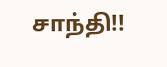சாந்தி!!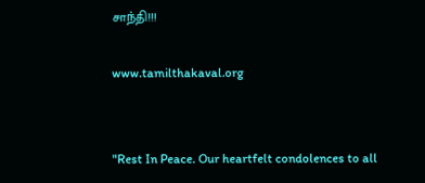சாந்தி!!!

www.tamilthakaval.org


"Rest In Peace. Our heartfelt condolences to all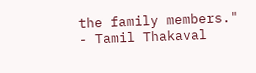the family members."
- Tamil Thakaval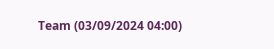Team (03/09/2024 04:00)